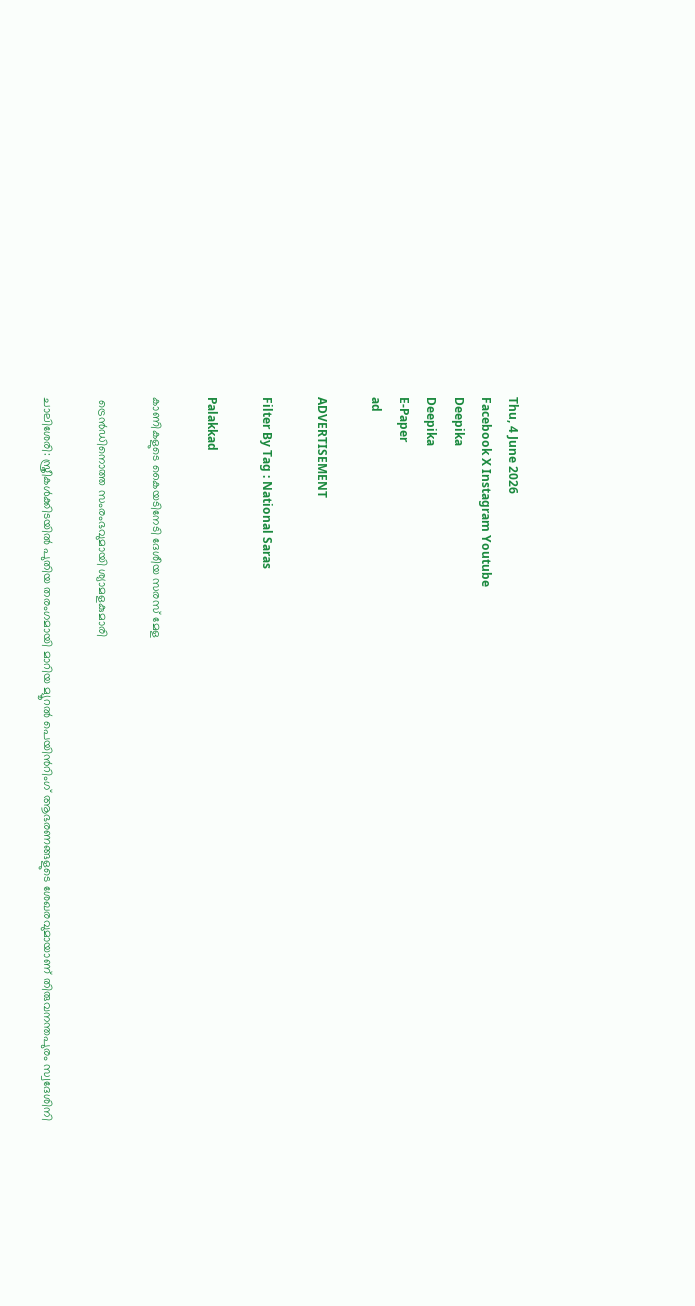Thu, 4 June 2026
Facebook X Instagram Youtube
Deepika
Deepika
E-Paper
ad

ADVERTISEMENT

Filter By Tag : National Saras

Palakkad

കാണികളുടെ കൈയടിനേടി ദേശീയ സരസ് മേള

 ട്രെന്‍ഡിനൊത്ത സംരംഭവുമായി ശ്യാമളകുമാരി

ചാലിശേരി: സ്ത്രീകള്‍ക്കിടയില്‍ പുതിയ തരംഗമായി മാറിയ മ്യൂറല്‍ പെയിന്‍റിംഗ് ആഭരണങ്ങളുടെ ശേഖരവുമായാണ് തിരുവനന്തപുരം സ്വദേശിനി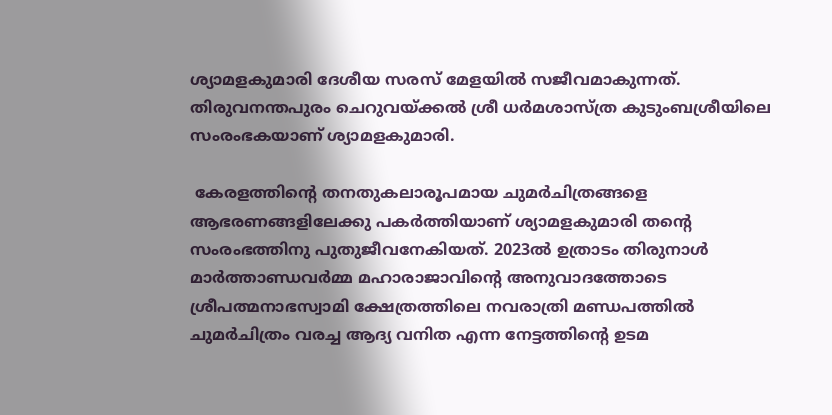ശ്യാമളകുമാരി ദേശീയ സരസ് മേളയില്‍ സജീവമാകുന്നത്. തിരുവനന്തപുരം ചെറുവയ്ക്കല്‍ ശ്രീ ധര്‍മശാസ്ത്ര കുടുംബശ്രീയിലെ സംരംഭകയാണ് ശ്യാമളകുമാരി.

 കേരളത്തിന്‍റെ തനതുകലാരൂപമായ ചുമര്‍ചിത്രങ്ങളെ ആഭരണങ്ങളിലേക്കു പകര്‍ത്തിയാണ് ശ്യാമളകുമാരി തന്‍റെ സംരംഭത്തിനു പുതുജീവനേകിയത്. 2023ല്‍ ഉത്രാടം തിരുനാള്‍ മാര്‍ത്താണ്ഡവര്‍മ്മ മഹാരാജാവിന്‍റെ അനുവാദത്തോടെ ശ്രീപത്മനാഭസ്വാമി ക്ഷേത്രത്തിലെ നവരാത്രി മണ്ഡപത്തില്‍ ചുമര്‍ചിത്രം വരച്ച ആദ്യ വനിത എന്ന നേട്ടത്തിന്‍റെ ഉടമ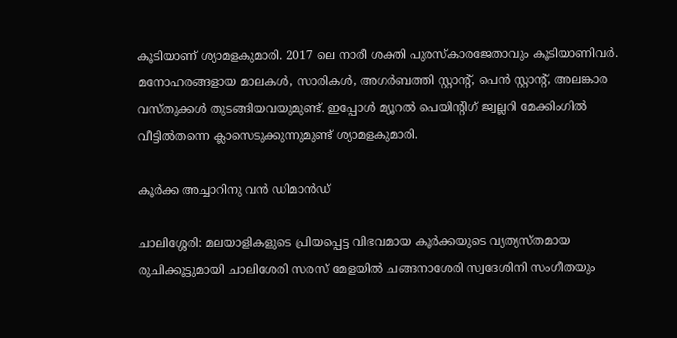കൂടിയാണ് ശ്യാമളകുമാരി. 2017 ലെ നാരീ ശക്തി പുരസ്‌കാരജേതാവും കൂടിയാണിവര്‍. മനോഹരങ്ങളായ മാലകള്‍, സാരികള്‍, അഗര്‍ബത്തി സ്റ്റാന്‍റ്, പെന്‍ സ്റ്റാന്‍റ്, അലങ്കാര വസ്തുക്കള്‍ തുടങ്ങിയവയുമുണ്ട്. ഇപ്പോള്‍ മ്യൂറല്‍ പെയിന്‍റിഗ് ജ്വല്ലറി മേക്കിംഗില്‍ വീട്ടില്‍തന്നെ ക്ലാസെടുക്കുന്നുമുണ്ട് ശ്യാമളകുമാരി.

കൂര്‍ക്ക അച്ചാറിനു വന്‍ ഡിമാൻഡ്

ചാലിശ്ശേരി: മലയാളികളുടെ പ്രിയപ്പെട്ട വിഭവമായ കൂര്‍ക്കയുടെ വ്യത്യസ്തമായ രുചിക്കൂട്ടുമായി ചാലിശേരി സരസ് മേളയില്‍ ചങ്ങനാശേരി സ്വദേശിനി സംഗീതയും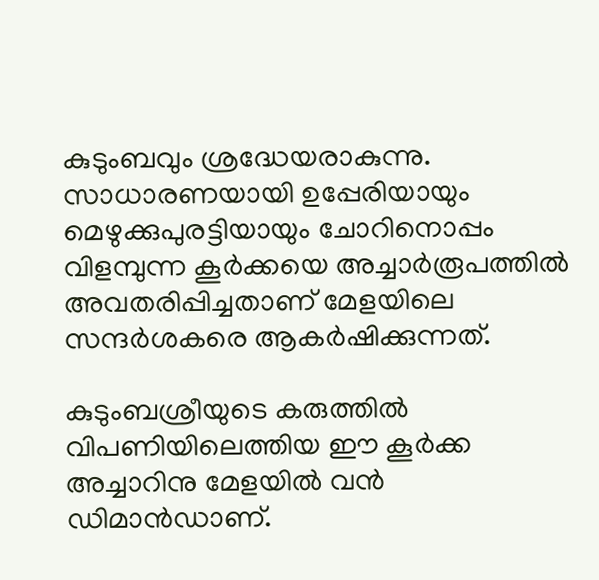കുടുംബവും ശ്രദ്ധേയരാകുന്നു. സാധാരണയായി ഉപ്പേരിയായും മെഴുക്കുപുരട്ടിയായും ചോറിനൊപ്പം വിളമ്പുന്ന കൂര്‍ക്കയെ അച്ചാര്‍രൂപത്തില്‍ അവതരിപ്പിച്ചതാണ് മേളയിലെ സന്ദര്‍ശകരെ ആകര്‍ഷിക്കുന്നത്.

കുടുംബശ്രീയുടെ കരുത്തില്‍ വിപണിയിലെത്തിയ ഈ കൂര്‍ക്ക അച്ചാറിനു മേളയില്‍ വന്‍ ഡിമാൻഡാണ്.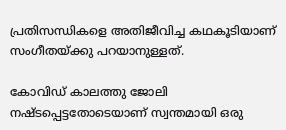പ്രതിസന്ധികളെ അതിജീവിച്ച കഥകൂടിയാണ് സംഗീതയ്ക്കു പറയാനുള്ളത്.

കോവിഡ് കാലത്തു ജോലി നഷ്ടപ്പെട്ടതോടെയാണ് സ്വന്തമായി ഒരു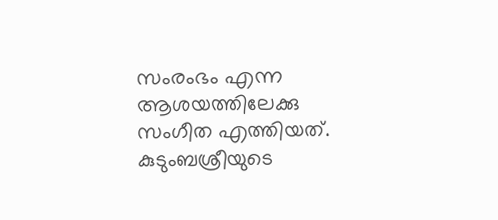സംരംഭം എന്ന ആശയത്തിലേക്കു സംഗീത എത്തിയത്. കുടുംബശ്രീയുടെ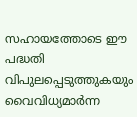സഹായത്തോടെ ഈ പദ്ധതി വിപുലപ്പെടുത്തുകയും വൈവിധ്യമാര്‍ന്ന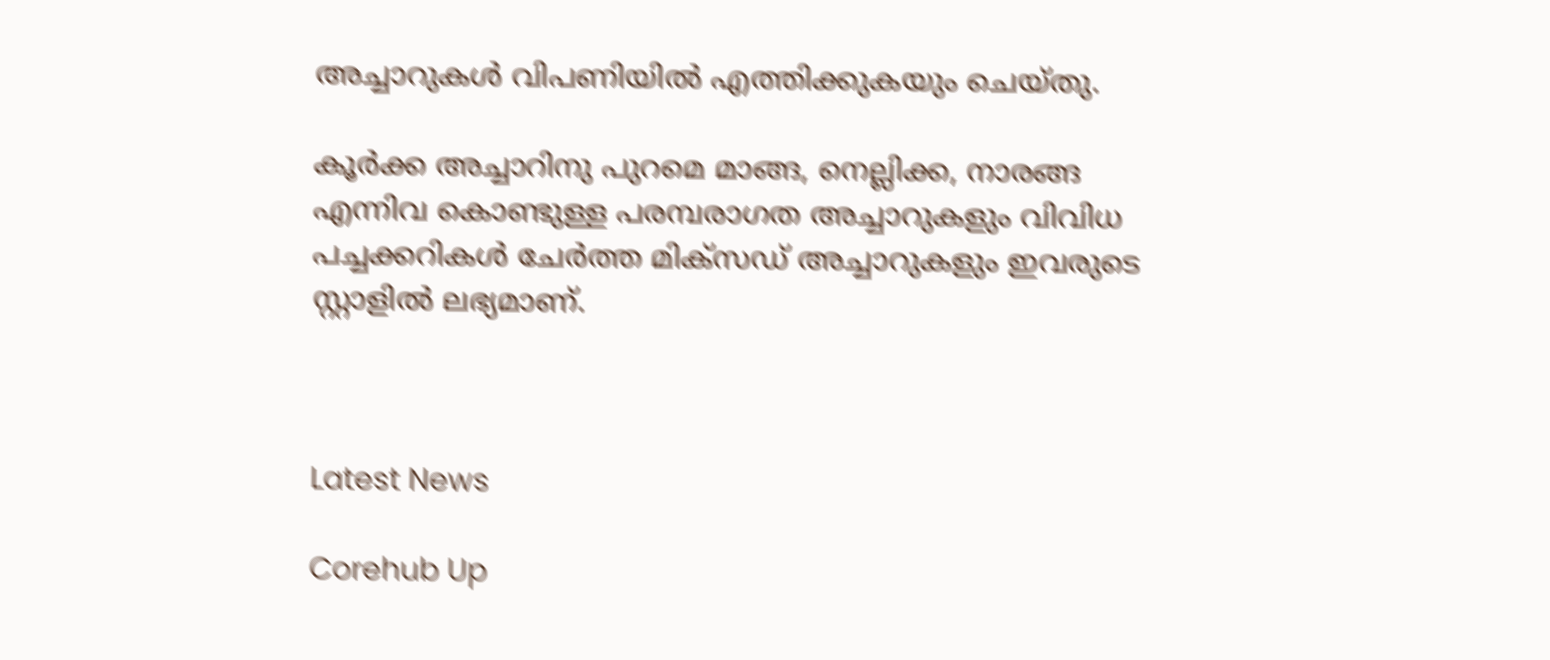അച്ചാറുകള്‍ വിപണിയില്‍ എത്തിക്കുകയും ചെയ്തു.

കൂര്‍ക്ക അച്ചാറിനു പുറമെ മാങ്ങ, നെല്ലിക്ക, നാരങ്ങ എന്നിവ കൊണ്ടുള്ള പരമ്പരാഗത അച്ചാറുകളും വിവിധ പച്ചക്കറികള്‍ ചേര്‍ത്ത മിക്‌സഡ് അച്ചാറുകളും ഇവരുടെ സ്റ്റാളില്‍ ലഭ്യമാണ്.



Latest News

Corehub Up